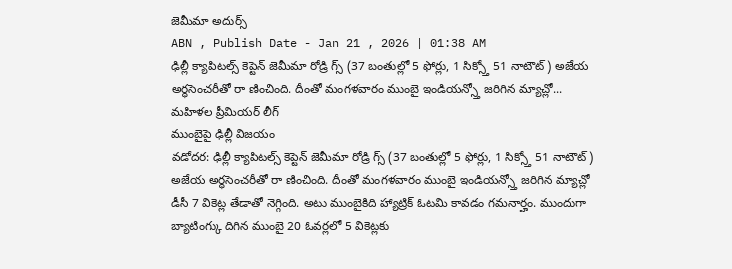జెమీమా అదుర్స్
ABN , Publish Date - Jan 21 , 2026 | 01:38 AM
ఢిల్లీ క్యాపిటల్స్ కెప్టెన్ జెమీమా రోడ్రి గ్స్ (37 బంతుల్లో 5 ఫోర్లు, 1 సిక్స్తో 51 నాటౌట్) అజేయ అర్ధసెంచరీతో రా ణించింది. దీంతో మంగళవారం ముంబై ఇండియన్స్తో జరిగిన మ్యాచ్లో...
మహిళల ప్రీమియర్ లీగ్
ముంబైపై ఢిల్లీ విజయం
వడోదర: ఢిల్లీ క్యాపిటల్స్ కెప్టెన్ జెమీమా రోడ్రి గ్స్ (37 బంతుల్లో 5 ఫోర్లు, 1 సిక్స్తో 51 నాటౌట్) అజేయ అర్ధసెంచరీతో రా ణించింది. దీంతో మంగళవారం ముంబై ఇండియన్స్తో జరిగిన మ్యాచ్లో డీసీ 7 వికెట్ల తేడాతో నెగ్గింది. అటు ముంబైకిది హ్యాట్రిక్ ఓటమి కావడం గమనార్హం. ముందుగా బ్యాటింగ్కు దిగిన ముంబై 20 ఓవర్లలో 5 వికెట్లకు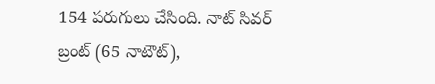154 పరుగులు చేసింది. నాట్ సివర్ బ్రంట్ (65 నాటౌట్),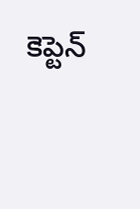కెప్టెన్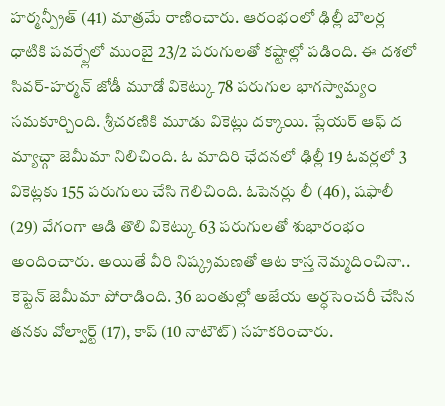హర్మన్ప్రీత్ (41) మాత్రమే రాణించారు. ఆరంభంలో ఢిల్లీ బౌలర్ల ధాటికి పవర్ప్లేలో ముంబై 23/2 పరుగులతో కష్టాల్లో పడింది. ఈ దశలో సివర్-హర్మన్ జోడీ మూడో వికెట్కు 78 పరుగుల భాగస్వామ్యం సమకూర్చింది. శ్రీచరణికి మూడు వికెట్లు దక్కాయి. ప్లేయర్ ఆఫ్ ద మ్యాచ్గా జెమీమా నిలిచింది. ఓ మాదిరి ఛేదనలో ఢిల్లీ 19 ఓవర్లలో 3 వికెట్లకు 155 పరుగులు చేసి గెలిచింది. ఓపెనర్లు లీ (46), షఫాలీ (29) వేగంగా ఆడి తొలి వికెట్కు 63 పరుగులతో శుభారంభం అందించారు. అయితే వీరి నిష్క్రమణతో ఆట కాస్త నెమ్మదించినా.. కెప్టెన్ జెమీమా పోరాడింది. 36 బంతుల్లో అజేయ అర్ధసెంచరీ చేసిన తనకు వోల్వార్ట్ (17), కాప్ (10 నాటౌట్) సహకరించారు.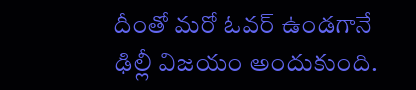దీంతో మరో ఓవర్ ఉండగానే ఢిల్లీ విజయం అందుకుంది.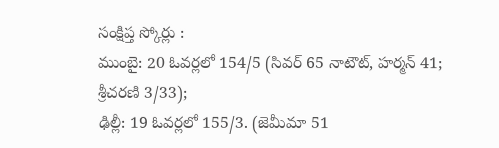సంక్షిప్త స్కోర్లు :
ముంబై: 20 ఓవర్లలో 154/5 (సివర్ 65 నాటౌట్, హర్మన్ 41; శ్రీచరణి 3/33);
ఢిల్లీ: 19 ఓవర్లలో 155/3. (జెమీమా 51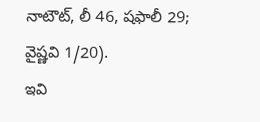నాటౌట్, లీ 46, షఫాలీ 29; వైష్ణవి 1/20).
ఇవి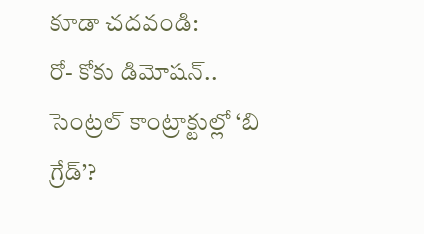కూడా చదవండి:
రో- కోకు డిమోషన్.. సెంట్రల్ కాంట్రాక్టుల్లో ‘బి గ్రేడ్’?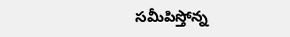సమీపిస్తోన్న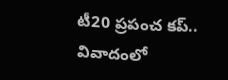టీ20 ప్రపంచ కప్.. వివాదంలో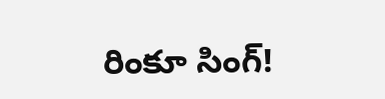రింకూ సింగ్!